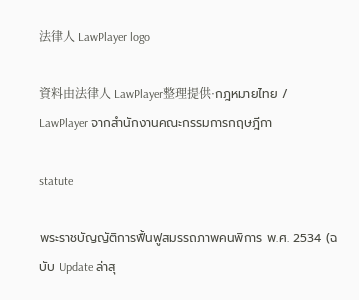法律人 LawPlayer logo

資料由法律人 LawPlayer整理提供·กฎหมายไทย / LawPlayer จากสำนักงานคณะกรรมการกฤษฎีกา

statute

พระราชบัญญัติการฟื้นฟูสมรรถภาพคนพิการ พ.ศ. 2534 (ฉบับ Update ล่าสุ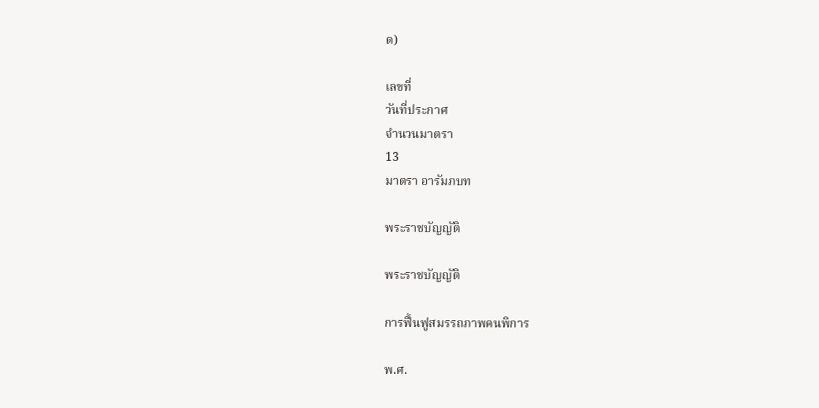ด)

เลขที่
วันที่ประกาศ
จำนวนมาตรา
13
มาตรา อารัมภบท

พระราชบัญญัติ

พระราชบัญญัติ

การฟื้นฟูสมรรถภาพคนพิการ

พ.ศ.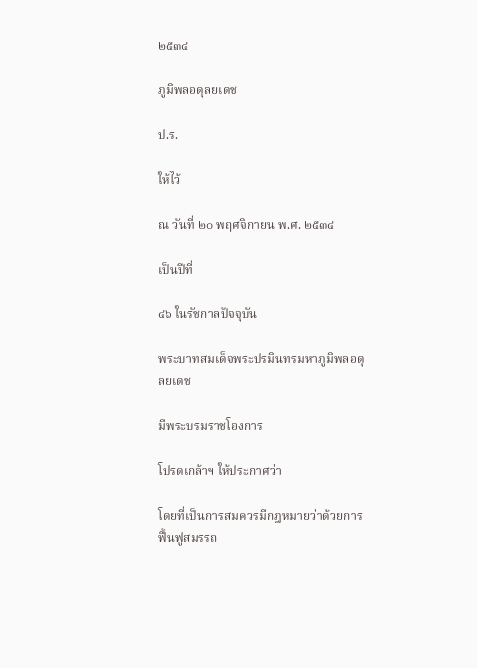๒๕๓๔

ภูมิพลอดุลยเดช

ป.ร.

ให้ไว้

ณ วันที่ ๒๐ พฤศจิกายน พ.ศ. ๒๕๓๔

เป็นปีที่

๔๖ ในรัชกาลปัจจุบัน

พระบาทสมเด็จพระปรมินทรมหาภูมิพลอดุลยเดช

มีพระบรมราชโองการ

โปรดเกล้าฯ ให้ประกาศว่า

โดยที่เป็นการสมควรมีกฎหมายว่าด้วยการฟื้นฟูสมรรถ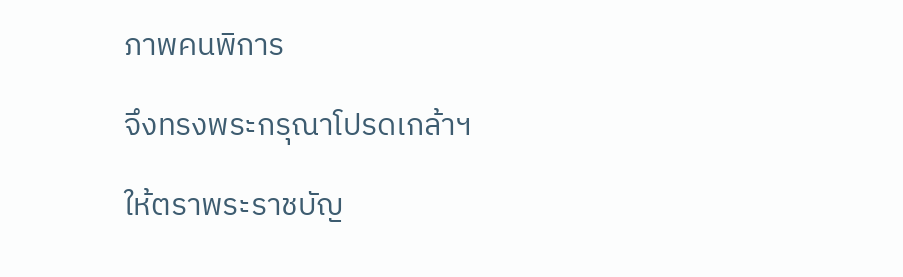ภาพคนพิการ

จึงทรงพระกรุณาโปรดเกล้าฯ

ให้ตราพระราชบัญ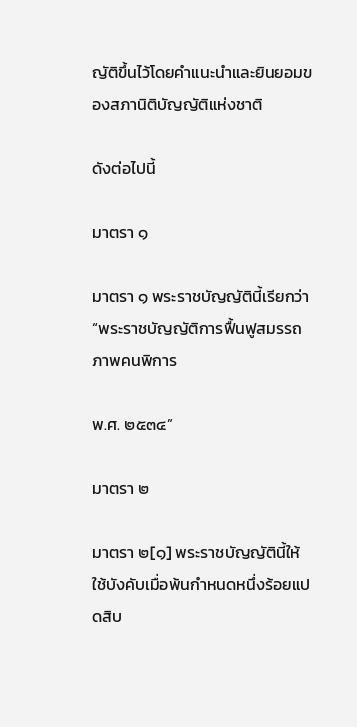ญัติขึ้นไว้โดยคำแนะนำและยินยอมของสภานิติบัญญัติแห่งชาติ

ดังต่อไปนี้

มาตรา ๑

มาตรา ๑ พระราชบัญญัตินี้เรียกว่า “พระราชบัญญัติการฟื้นฟูสมรรถภาพคนพิการ

พ.ศ. ๒๕๓๔”

มาตรา ๒

มาตรา ๒[๑] พระราชบัญญัตินี้ให้ใช้บังคับเมื่อพ้นกำหนดหนึ่งร้อยแปดสิบ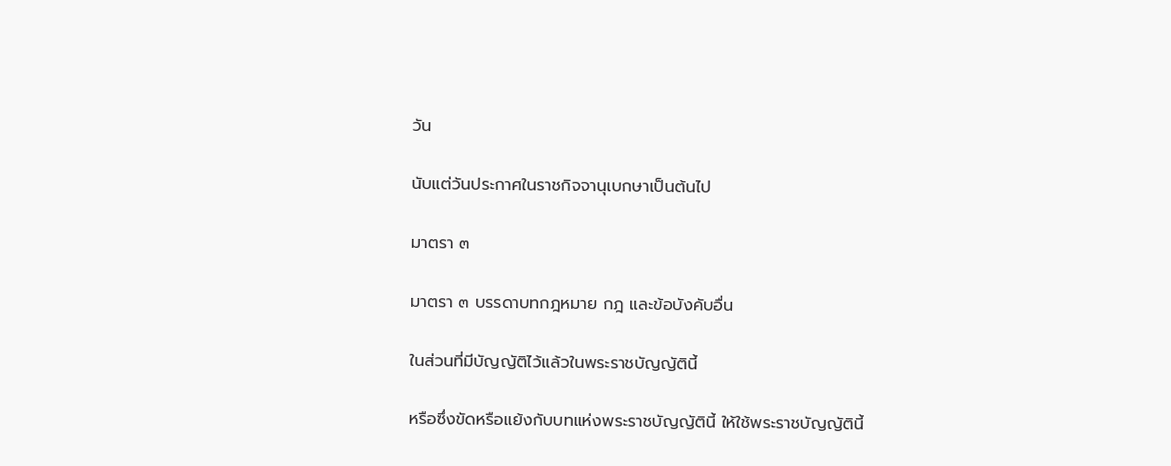วัน

นับแต่วันประกาศในราชกิจจานุเบกษาเป็นต้นไป

มาตรา ๓

มาตรา ๓ บรรดาบทกฎหมาย กฎ และข้อบังคับอื่น

ในส่วนที่มีบัญญัติไว้แล้วในพระราชบัญญัตินี้

หรือซึ่งขัดหรือแย้งกับบทแห่งพระราชบัญญัตินี้ ให้ใช้พระราชบัญญัตินี้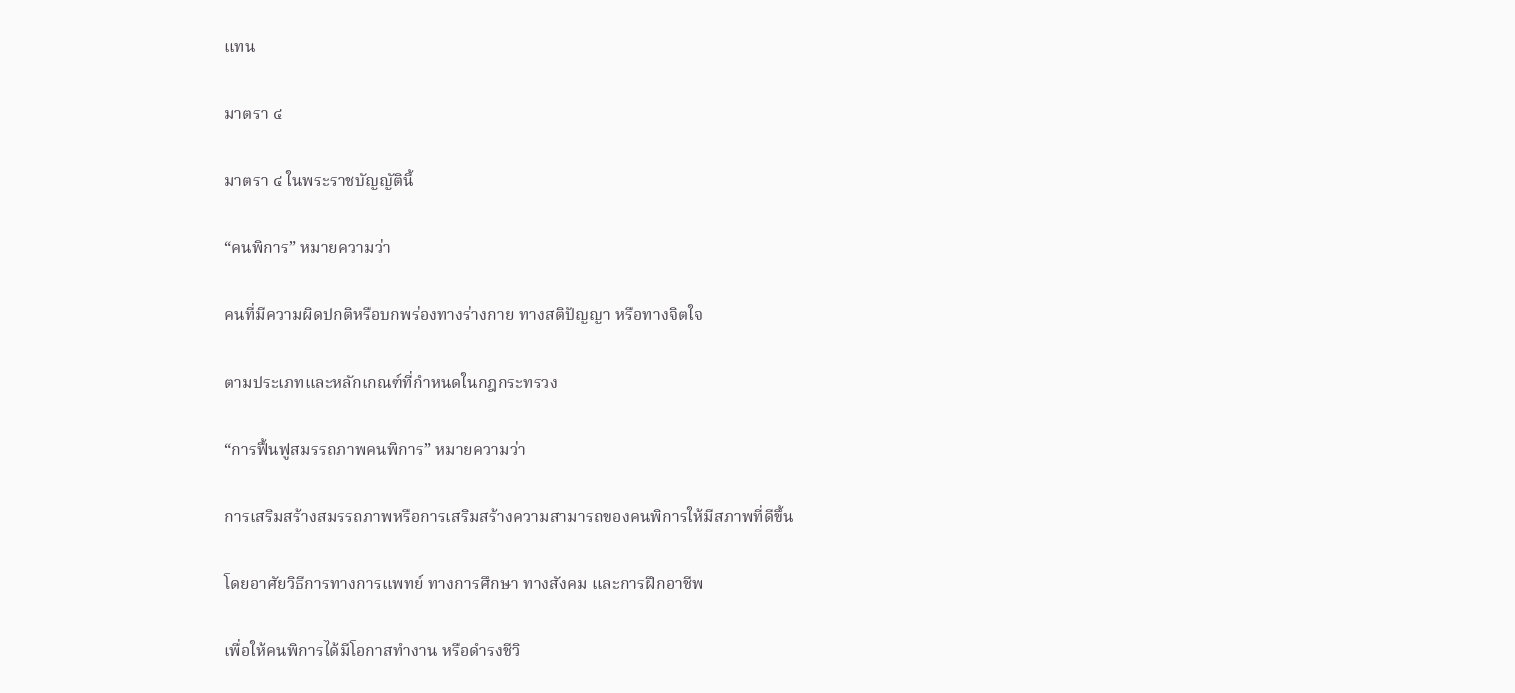แทน

มาตรา ๔

มาตรา ๔ ในพระราชบัญญัตินี้

“คนพิการ” หมายความว่า

คนที่มีความผิดปกติหรือบกพร่องทางร่างกาย ทางสติปัญญา หรือทางจิตใจ

ตามประเภทและหลักเกณฑ์ที่กำหนดในกฎกระทรวง

“การฟื้นฟูสมรรถภาพคนพิการ” หมายความว่า

การเสริมสร้างสมรรถภาพหรือการเสริมสร้างความสามารถของคนพิการให้มีสภาพที่ดีขึ้น

โดยอาศัยวิธีการทางการแพทย์ ทางการศึกษา ทางสังคม และการฝึกอาชีพ

เพื่อให้คนพิการได้มีโอกาสทำงาน หรือดำรงชีวิ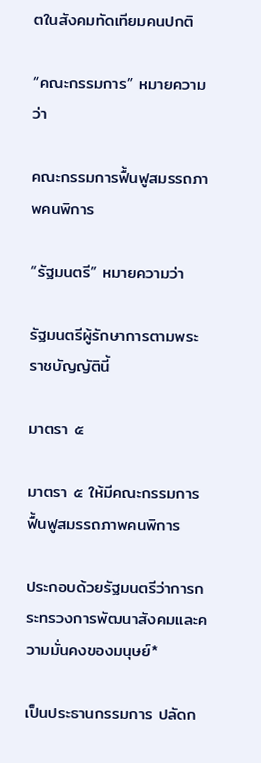ตในสังคมทัดเทียมคนปกติ

“คณะกรรมการ” หมายความว่า

คณะกรรมการฟื้นฟูสมรรถภาพคนพิการ

“รัฐมนตรี” หมายความว่า

รัฐมนตรีผู้รักษาการตามพระราชบัญญัตินี้

มาตรา ๕

มาตรา ๕ ให้มีคณะกรรมการฟื้นฟูสมรรถภาพคนพิการ

ประกอบด้วยรัฐมนตรีว่าการกระทรวงการพัฒนาสังคมและความมั่นคงของมนุษย์*

เป็นประธานกรรมการ ปลัดก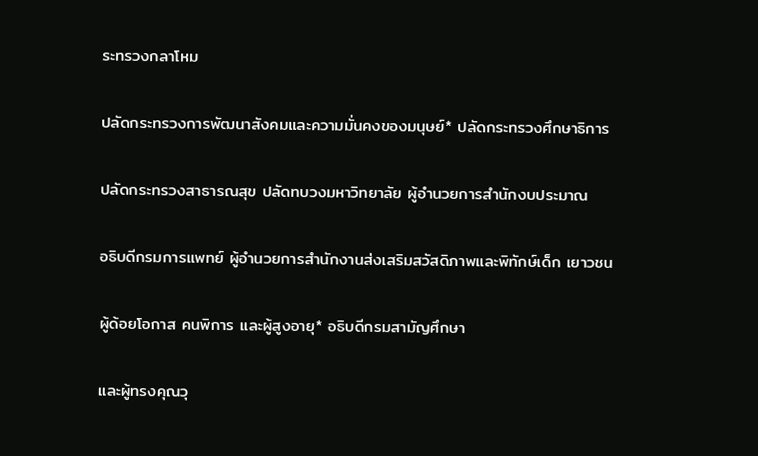ระทรวงกลาโหม

ปลัดกระทรวงการพัฒนาสังคมและความมั่นคงของมนุษย์* ปลัดกระทรวงศึกษาธิการ

ปลัดกระทรวงสาธารณสุข ปลัดทบวงมหาวิทยาลัย ผู้อำนวยการสำนักงบประมาณ

อธิบดีกรมการแพทย์ ผู้อำนวยการสำนักงานส่งเสริมสวัสดิภาพและพิทักษ์เด็ก เยาวชน

ผู้ด้อยโอกาส คนพิการ และผู้สูงอายุ* อธิบดีกรมสามัญศึกษา

และผู้ทรงคุณวุ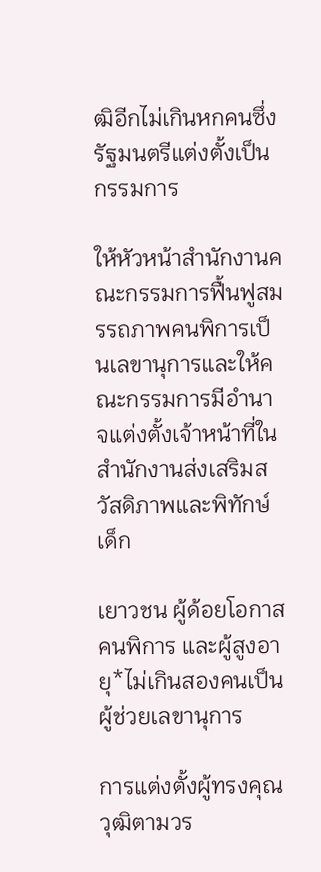ฒิอีกไม่เกินหกคนซึ่งรัฐมนตรีแต่งตั้งเป็นกรรมการ

ให้หัวหน้าสำนักงานคณะกรรมการฟื้นฟูสมรรถภาพคนพิการเป็นเลขานุการและให้คณะกรรมการมีอำนาจแต่งตั้งเจ้าหน้าที่ในสำนักงานส่งเสริมสวัสดิภาพและพิทักษ์เด็ก

เยาวชน ผู้ด้อยโอกาส คนพิการ และผู้สูงอายุ*ไม่เกินสองคนเป็นผู้ช่วยเลขานุการ

การแต่งตั้งผู้ทรงคุณวุฒิตามวร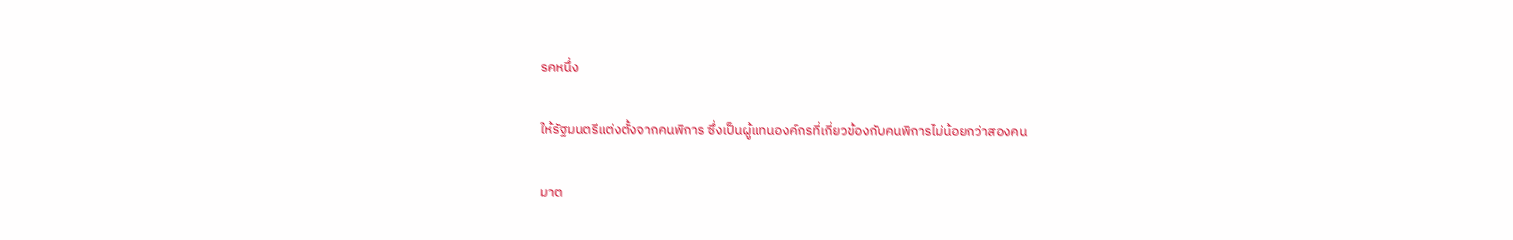รคหนึ่ง

ให้รัฐมนตรีแต่งตั้งจากคนพิการ ซึ่งเป็นผู้แทนองค์กรที่เกี่ยวข้องกับคนพิการไม่น้อยกว่าสองคน

มาต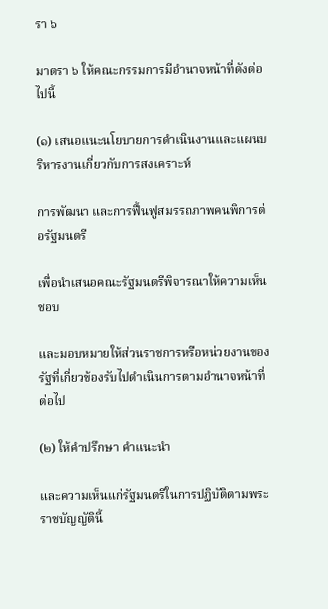รา ๖

มาตรา ๖ ให้คณะกรรมการมีอำนาจหน้าที่ดังต่อไปนี้

(๑) เสนอแนะนโยบายการดำเนินงานและแผนบริหารงานเกี่ยวกับการสงเคราะห์

การพัฒนา และการฟื้นฟูสมรรถภาพคนพิการต่อรัฐมนตรี

เพื่อนำเสนอคณะรัฐมนตรีพิจารณาให้ความเห็นชอบ

และมอบหมายให้ส่วนราชการหรือหน่วยงานของรัฐที่เกี่ยวข้องรับไปดำเนินการตามอำนาจหน้าที่ต่อไป

(๒) ให้คำปรึกษา คำแนะนำ

และความเห็นแก่รัฐมนตรีในการปฏิบัติตามพระราชบัญญัตินี้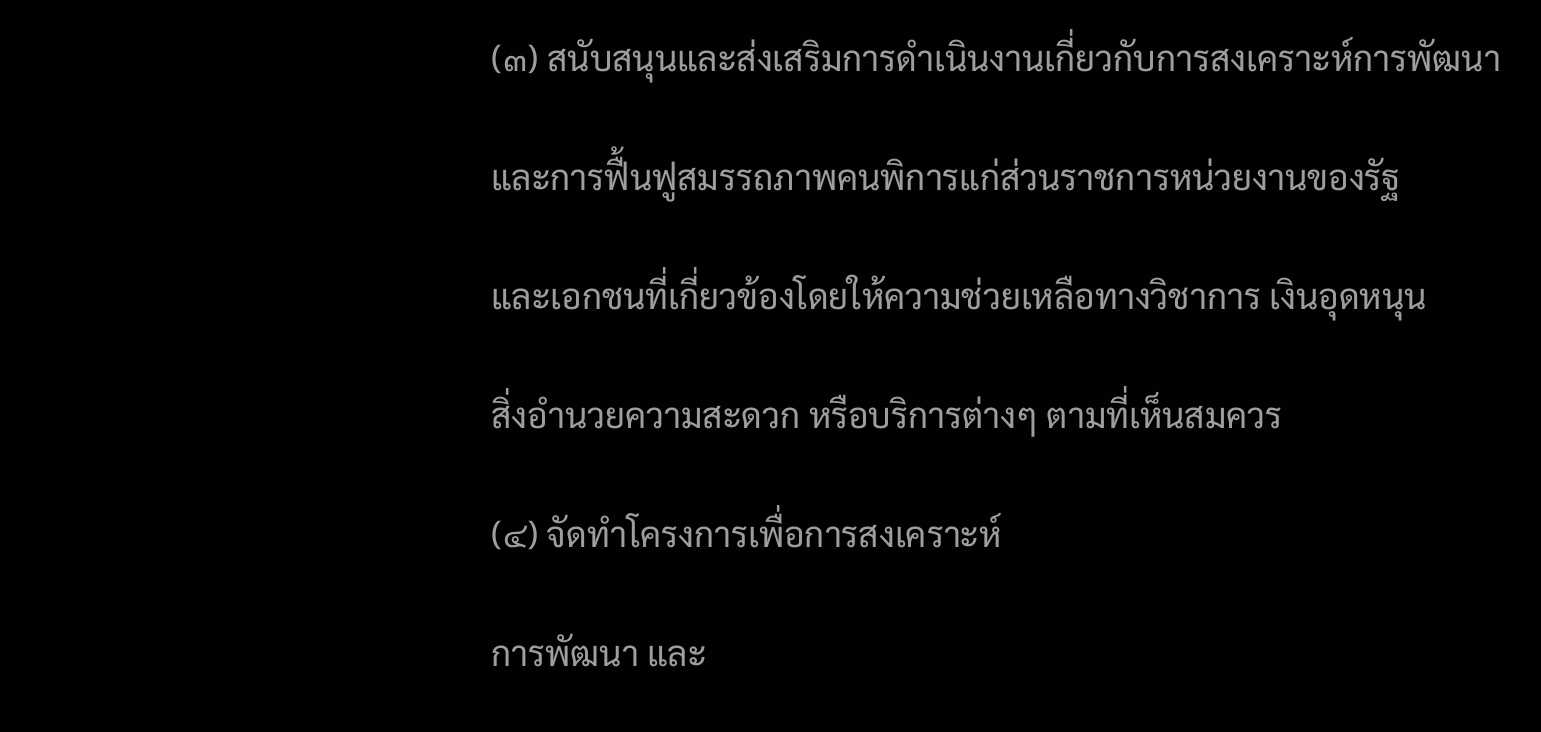(๓) สนับสนุนและส่งเสริมการดำเนินงานเกี่ยวกับการสงเคราะห์การพัฒนา

และการฟื้นฟูสมรรถภาพคนพิการแก่ส่วนราชการหน่วยงานของรัฐ

และเอกชนที่เกี่ยวข้องโดยให้ความช่วยเหลือทางวิชาการ เงินอุดหนุน

สิ่งอำนวยความสะดวก หรือบริการต่างๆ ตามที่เห็นสมควร

(๔) จัดทำโครงการเพื่อการสงเคราะห์

การพัฒนา และ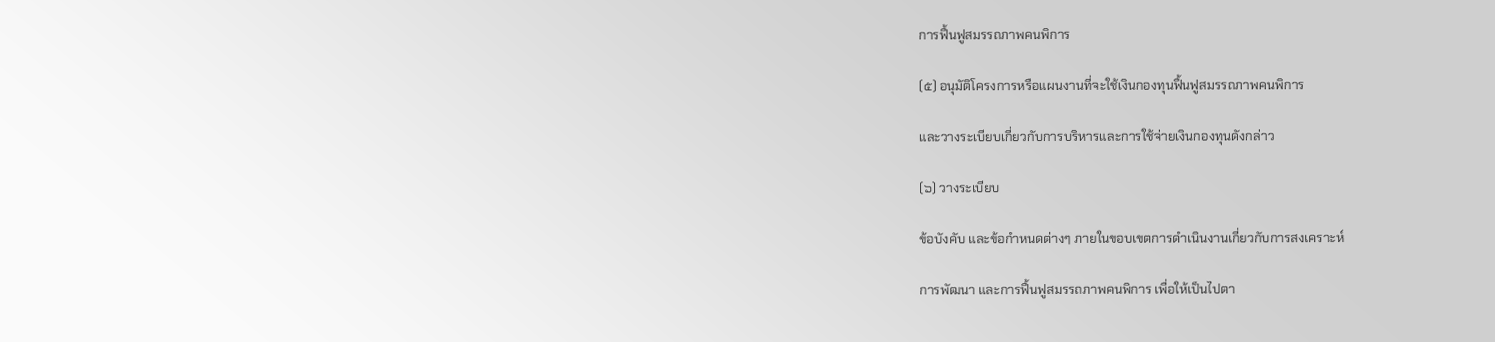การฟื้นฟูสมรรถภาพคนพิการ

(๕) อนุมัติโครงการหรือแผนงานที่จะใช้เงินกองทุนฟื้นฟูสมรรถภาพคนพิการ

และวางระเบียบเกี่ยวกับการบริหารและการใช้จ่ายเงินกองทุนดังกล่าว

(๖) วางระเบียบ

ข้อบังคับ และข้อกำหนดต่างๆ ภายในขอบเขตการดำเนินงานเกี่ยวกับการสงเคราะห์

การพัฒนา และการฟื้นฟูสมรรถภาพคนพิการ เพื่อให้เป็นไปตา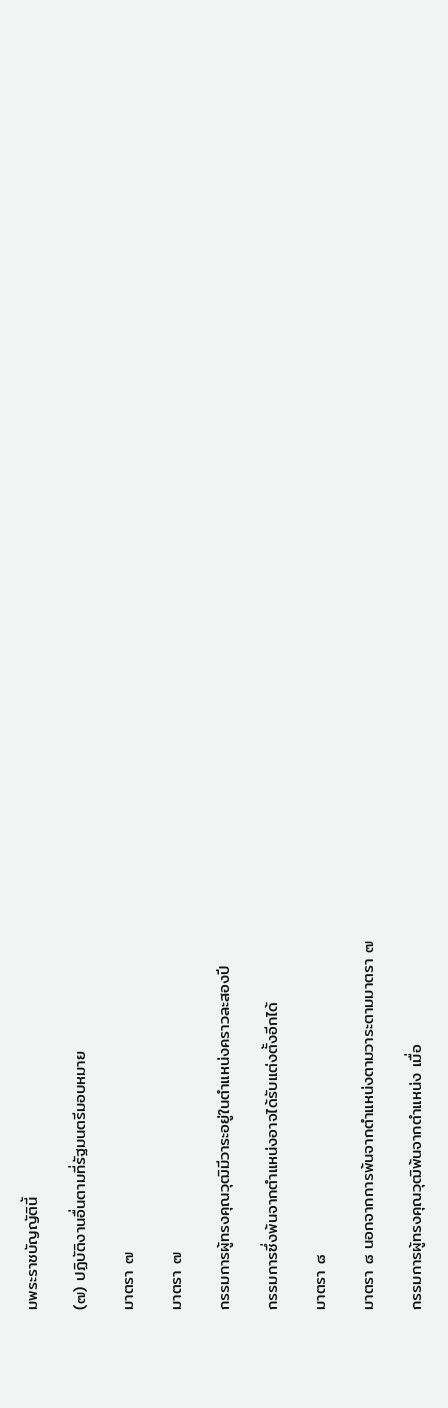มพระราชบัญญัตินี้

(๗) ปฏิบัติงานอื่นตามที่รัฐมนตรีมอบหมาย

มาตรา ๗

มาตรา ๗

กรรมการผู้ทรงคุณวุฒิมีวาระอยู่ในตำแหน่งคราวละสองปี

กรรมการซึ่งพ้นจากตำแหน่งอาจได้รับแต่งตั้งอีกได้

มาตรา ๘

มาตรา ๘ นอกจากการพ้นจากตำแหน่งตามวาระตามมาตรา ๗

กรรมการผู้ทรงคุณวุฒิพ้นจากตำแหน่ง เมื่อ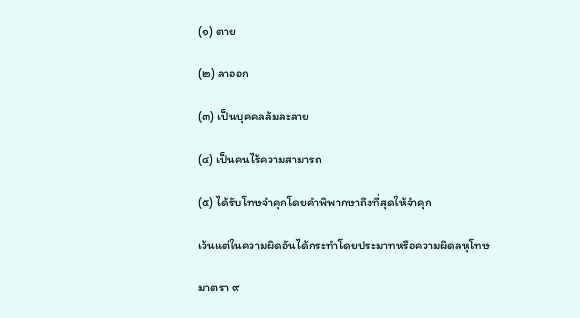(๑) ตาย

(๒) ลาออก

(๓) เป็นบุคคลล้มละลาย

(๔) เป็นคนไร้ความสามารถ

(๕) ได้รับโทษจำคุกโดยคำพิพากษาถึงที่สุดให้จำคุก

เว้นแต่ในความผิดอันได้กระทำโดยประมาทหรือความผิดลหุโทษ

มาตรา ๙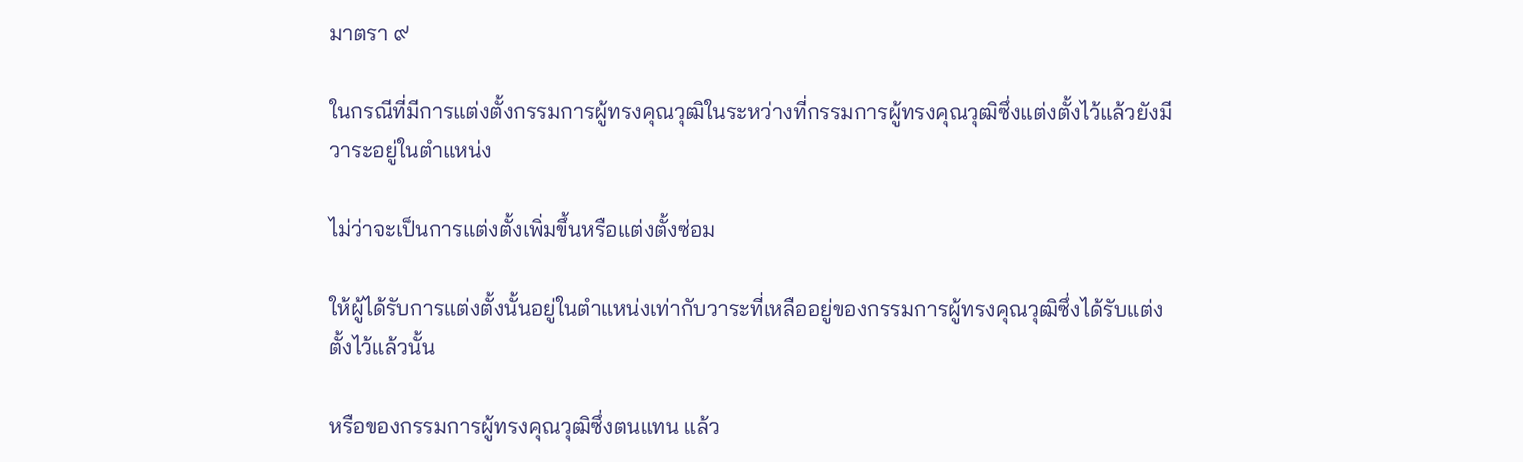มาตรา ๙

ในกรณีที่มีการแต่งตั้งกรรมการผู้ทรงคุณวุฒิในระหว่างที่กรรมการผู้ทรงคุณวุฒิซึ่งแต่งตั้งไว้แล้วยังมีวาระอยู่ในตำแหน่ง

ไม่ว่าจะเป็นการแต่งตั้งเพิ่มขึ้นหรือแต่งตั้งซ่อม

ให้ผู้ได้รับการแต่งตั้งนั้นอยู่ในตำแหน่งเท่ากับวาระที่เหลืออยู่ของกรรมการผู้ทรงคุณวุฒิซึ่งได้รับแต่งตั้งไว้แล้วนั้น

หรือของกรรมการผู้ทรงคุณวุฒิซึ่งตนแทน แล้ว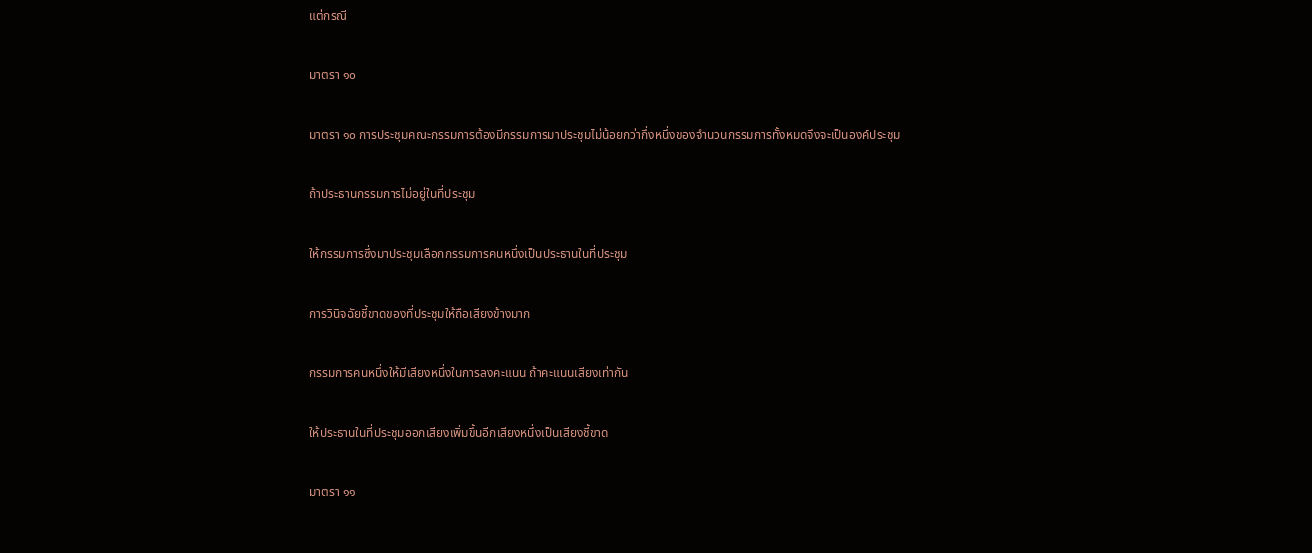แต่กรณี

มาตรา ๑๐

มาตรา ๑๐ การประชุมคณะกรรมการต้องมีกรรมการมาประชุมไม่น้อยกว่ากึ่งหนึ่งของจำนวนกรรมการทั้งหมดจึงจะเป็นองค์ประชุม

ถ้าประธานกรรมการไม่อยู่ในที่ประชุม

ให้กรรมการซึ่งมาประชุมเลือกกรรมการคนหนึ่งเป็นประธานในที่ประชุม

การวินิจฉัยชี้ขาดของที่ประชุมให้ถือเสียงข้างมาก

กรรมการคนหนึ่งให้มีเสียงหนึ่งในการลงคะแนน ถ้าคะแนนเสียงเท่ากัน

ให้ประธานในที่ประชุมออกเสียงเพิ่มขึ้นอีกเสียงหนึ่งเป็นเสียงชี้ขาด

มาตรา ๑๑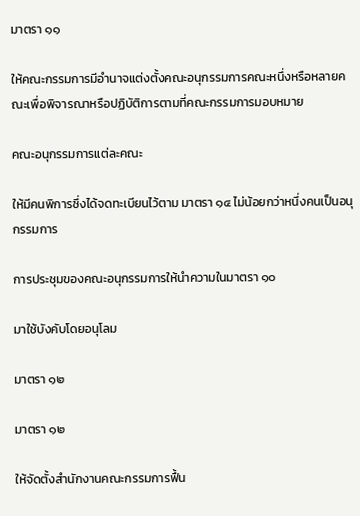มาตรา ๑๑

ให้คณะกรรมการมีอำนาจแต่งตั้งคณะอนุกรรมการคณะหนึ่งหรือหลายคณะเพื่อพิจารณาหรือปฏิบัติการตามที่คณะกรรมการมอบหมาย

คณะอนุกรรมการแต่ละคณะ

ให้มีคนพิการซึ่งได้จดทะเบียนไว้ตาม มาตรา ๑๔ ไม่น้อยกว่าหนึ่งคนเป็นอนุกรรมการ

การประชุมของคณะอนุกรรมการให้นำความในมาตรา ๑๐

มาใช้บังคับโดยอนุโลม

มาตรา ๑๒

มาตรา ๑๒

ให้จัดตั้งสำนักงานคณะกรรมการฟื้น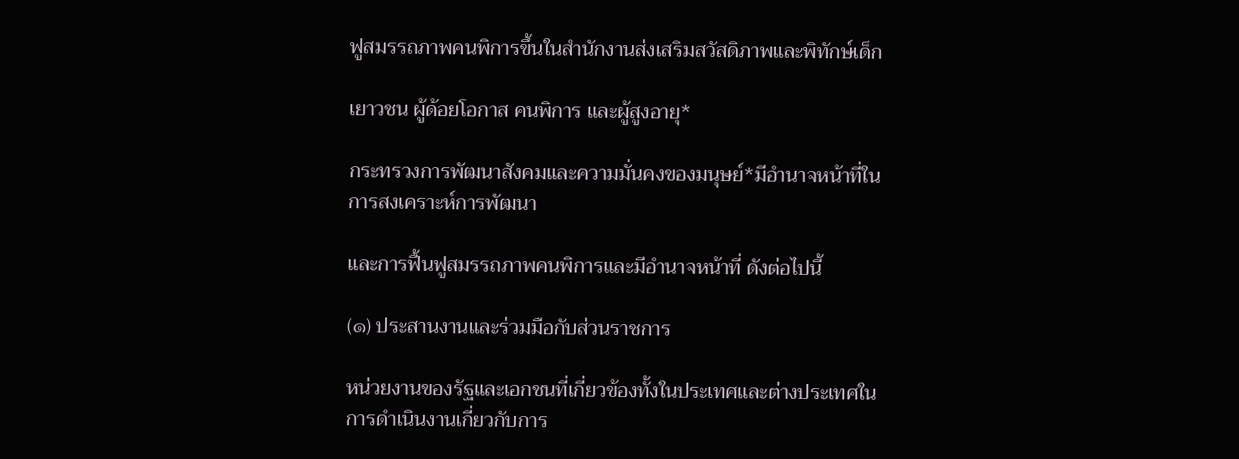ฟูสมรรถภาพคนพิการขึ้นในสำนักงานส่งเสริมสวัสดิภาพและพิทักษ์เด็ก

เยาวชน ผู้ด้อยโอกาส คนพิการ และผู้สูงอายุ*

กระทรวงการพัฒนาสังคมและความมั่นคงของมนุษย์*มีอำนาจหน้าที่ในการสงเคราะห์การพัฒนา

และการฟื้นฟูสมรรถภาพคนพิการและมีอำนาจหน้าที่ ดังต่อไปนี้

(๑) ประสานงานและร่วมมือกับส่วนราชการ

หน่วยงานของรัฐและเอกชนที่เกี่ยวข้องทั้งในประเทศและต่างประเทศในการดำเนินงานเกี่ยวกับการ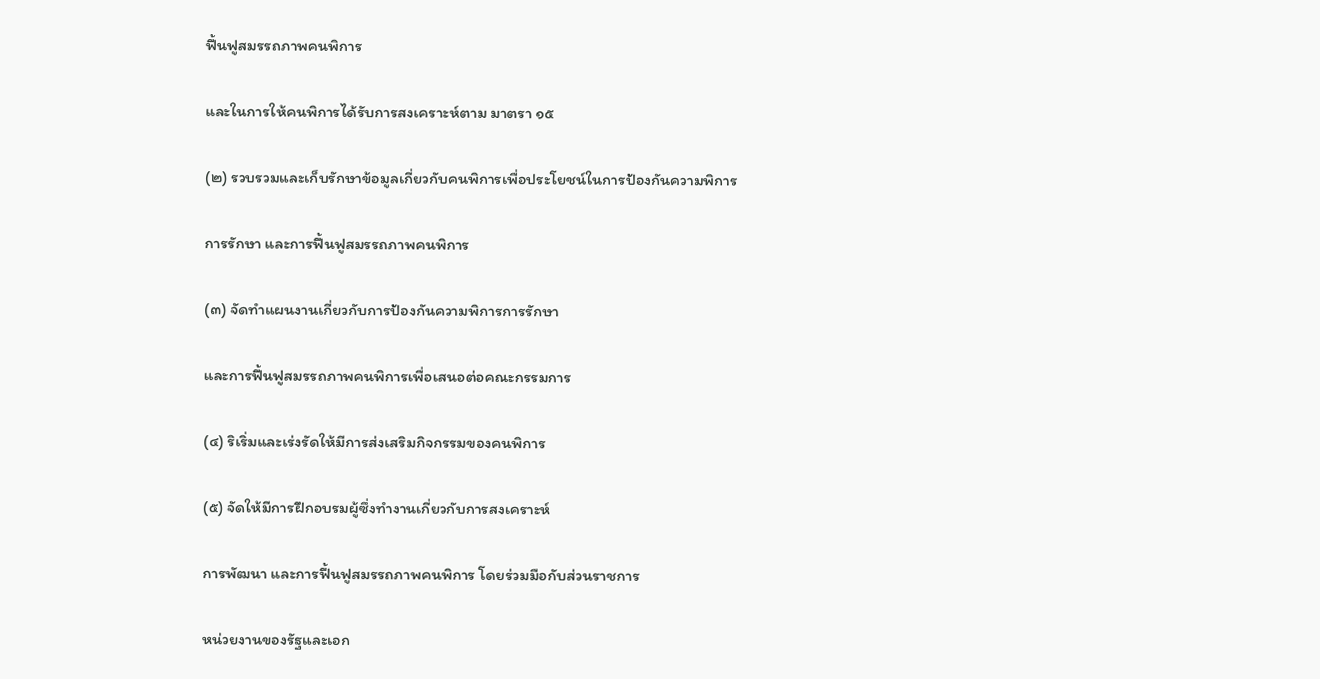ฟื้นฟูสมรรถภาพคนพิการ

และในการให้คนพิการได้รับการสงเคราะห์ตาม มาตรา ๑๕

(๒) รวบรวมและเก็บรักษาข้อมูลเกี่ยวกับคนพิการเพื่อประโยชน์ในการป้องกันความพิการ

การรักษา และการฟื้นฟูสมรรถภาพคนพิการ

(๓) จัดทำแผนงานเกี่ยวกับการป้องกันความพิการการรักษา

และการฟื้นฟูสมรรถภาพคนพิการเพื่อเสนอต่อคณะกรรมการ

(๔) ริเริ่มและเร่งรัดให้มีการส่งเสริมกิจกรรมของคนพิการ

(๕) จัดให้มีการฝึกอบรมผู้ซึ่งทำงานเกี่ยวกับการสงเคราะห์

การพัฒนา และการฟื้นฟูสมรรถภาพคนพิการ โดยร่วมมือกับส่วนราชการ

หน่วยงานของรัฐและเอก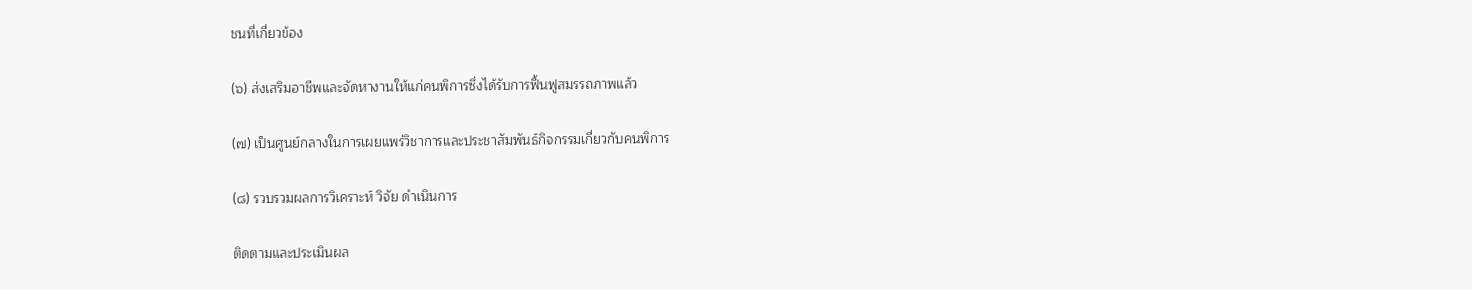ชนที่เกี่ยวข้อง

(๖) ส่งเสริมอาชีพและจัดหางานให้แก่คนพิการซึ่งได้รับการฟื้นฟูสมรรถภาพแล้ว

(๗) เป็นศูนย์กลางในการเผยแพร่วิชาการและประชาสัมพันธ์กิจกรรมเกี่ยวกับคนพิการ

(๘) รวบรวมผลการวิเคราะห์ วิจัย ดำเนินการ

ติดตามและประเมินผล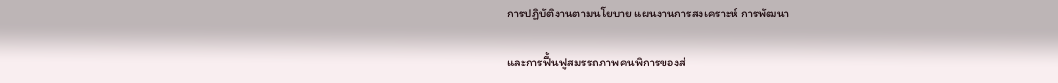การปฏิบัติงานตามนโยบาย แผนงานการสงเคราะห์ การพัฒนา

และการฟื้นฟูสมรรถภาพคนพิการของส่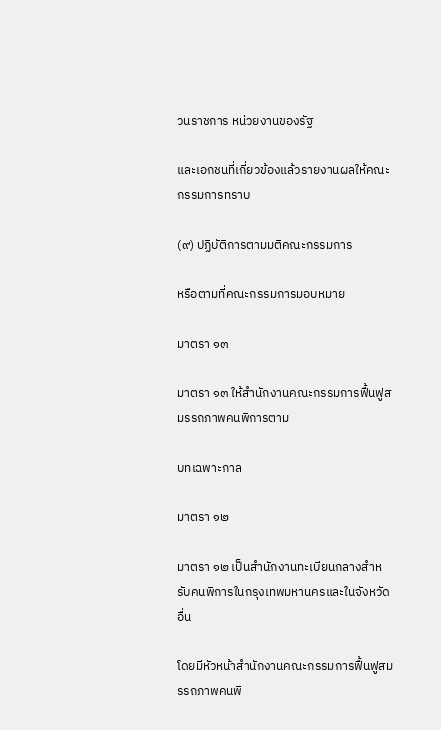วนราชการ หน่วยงานของรัฐ

และเอกชนที่เกี่ยวข้องแล้วรายงานผลให้คณะกรรมการทราบ

(๙) ปฏิบัติการตามมติคณะกรรมการ

หรือตามที่คณะกรรมการมอบหมาย

มาตรา ๑๓

มาตรา ๑๓ ให้สำนักงานคณะกรรมการฟื้นฟูสมรรถภาพคนพิการตาม

บทเฉพาะกาล

มาตรา ๑๒

มาตรา ๑๒ เป็นสำนักงานทะเบียนกลางสำหรับคนพิการในกรุงเทพมหานครและในจังหวัดอื่น

โดยมีหัวหน้าสำนักงานคณะกรรมการฟื้นฟูสมรรถภาพคนพิ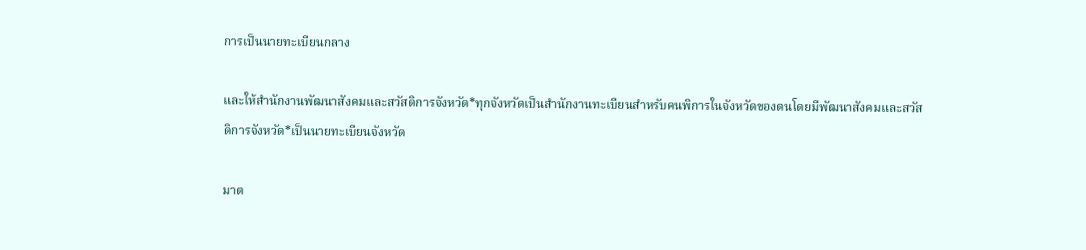การเป็นนายทะเบียนกลาง

และให้สำนักงานพัฒนาสังคมและสวัสดิการจังหวัด*ทุกจังหวัดเป็นสำนักงานทะเบียนสำหรับคนพิการในจังหวัดของตนโดยมีพัฒนาสังคมและสวัสดิการจังหวัด*เป็นนายทะเบียนจังหวัด

มาต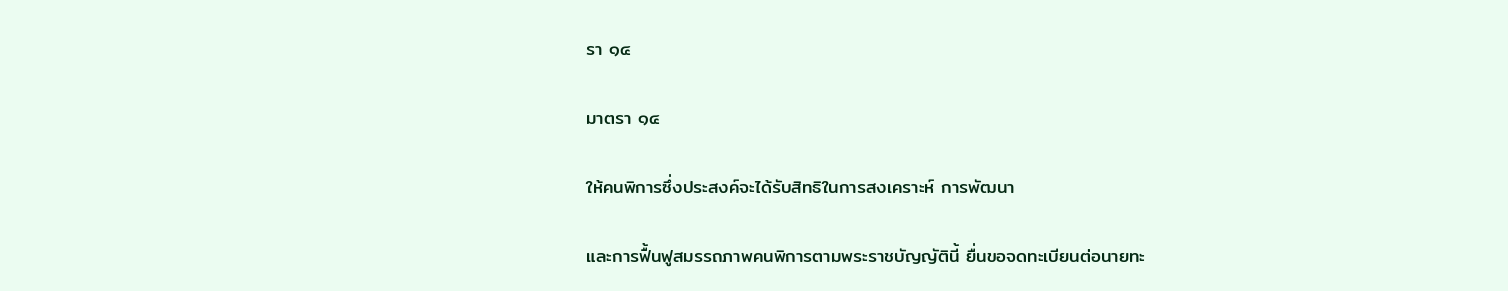รา ๑๔

มาตรา ๑๔

ให้คนพิการซึ่งประสงค์จะได้รับสิทธิในการสงเคราะห์ การพัฒนา

และการฟื้นฟูสมรรถภาพคนพิการตามพระราชบัญญัตินี้ ยื่นขอจดทะเบียนต่อนายทะ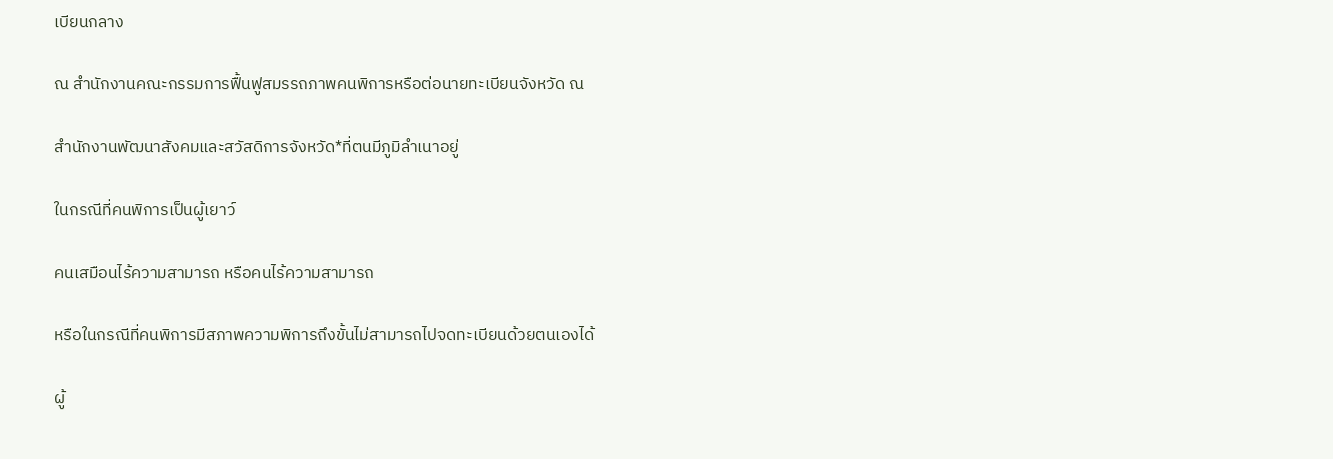เบียนกลาง

ณ สำนักงานคณะกรรมการฟื้นฟูสมรรถภาพคนพิการหรือต่อนายทะเบียนจังหวัด ณ

สำนักงานพัฒนาสังคมและสวัสดิการจังหวัด*ที่ตนมีภูมิลำเนาอยู่

ในกรณีที่คนพิการเป็นผู้เยาว์

คนเสมือนไร้ความสามารถ หรือคนไร้ความสามารถ

หรือในกรณีที่คนพิการมีสภาพความพิการถึงขั้นไม่สามารถไปจดทะเบียนด้วยตนเองได้

ผู้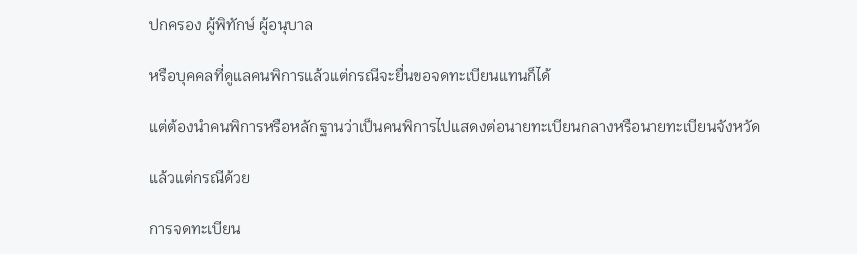ปกครอง ผู้พิทักษ์ ผู้อนุบาล

หรือบุคคลที่ดูแลคนพิการแล้วแต่กรณีจะยื่นขอจดทะเบียนแทนก็ได้

แต่ต้องนำคนพิการหรือหลักฐานว่าเป็นคนพิการไปแสดงต่อนายทะเบียนกลางหรือนายทะเบียนจังหวัด

แล้วแต่กรณีด้วย

การจดทะเบียน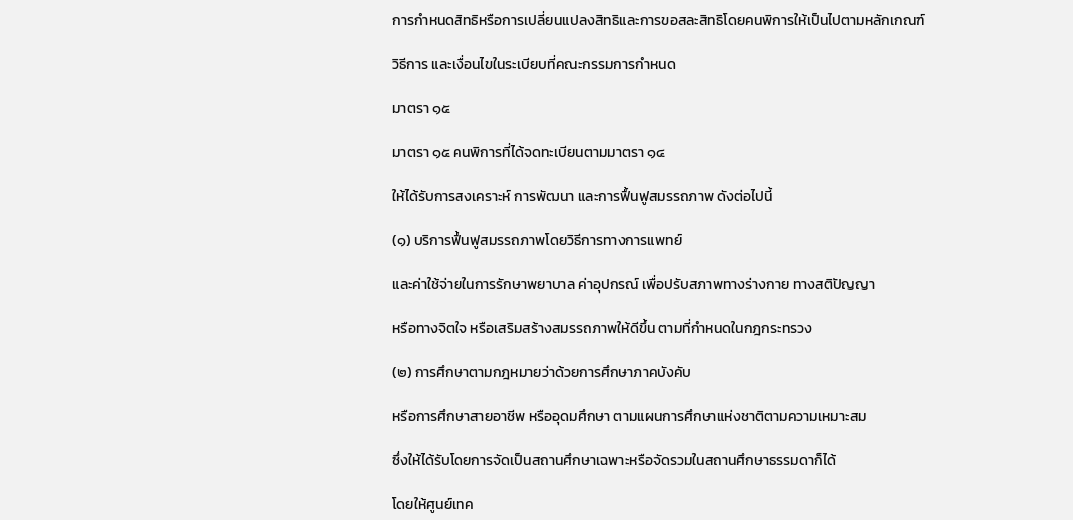การกำหนดสิทธิหรือการเปลี่ยนแปลงสิทธิและการขอสละสิทธิโดยคนพิการให้เป็นไปตามหลักเกณฑ์

วิธีการ และเงื่อนไขในระเบียบที่คณะกรรมการกำหนด

มาตรา ๑๕

มาตรา ๑๕ คนพิการที่ได้จดทะเบียนตามมาตรา ๑๔

ให้ได้รับการสงเคราะห์ การพัฒนา และการฟื้นฟูสมรรถภาพ ดังต่อไปนี้

(๑) บริการฟื้นฟูสมรรถภาพโดยวิธีการทางการแพทย์

และค่าใช้จ่ายในการรักษาพยาบาล ค่าอุปกรณ์ เพื่อปรับสภาพทางร่างกาย ทางสติปัญญา

หรือทางจิตใจ หรือเสริมสร้างสมรรถภาพให้ดีขึ้น ตามที่กำหนดในกฎกระทรวง

(๒) การศึกษาตามกฎหมายว่าด้วยการศึกษาภาคบังคับ

หรือการศึกษาสายอาชีพ หรืออุดมศึกษา ตามแผนการศึกษาแห่งชาติตามความเหมาะสม

ซึ่งให้ได้รับโดยการจัดเป็นสถานศึกษาเฉพาะหรือจัดรวมในสถานศึกษาธรรมดาก็ได้

โดยให้ศูนย์เทค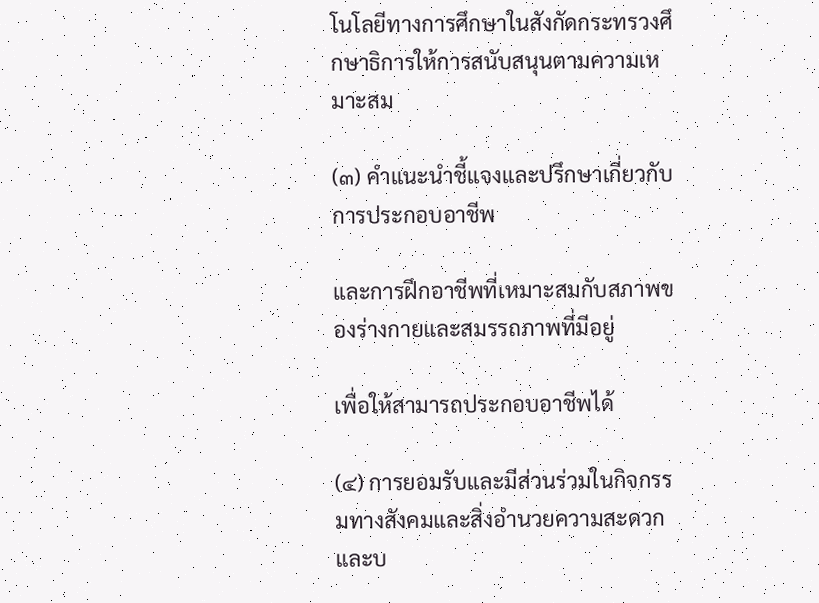โนโลยีทางการศึกษาในสังกัดกระทรวงศึกษาธิการให้การสนับสนุนตามความเหมาะสม

(๓) คำแนะนำชี้แจงและปรึกษาเกี่ยวกับการประกอบอาชีพ

และการฝึกอาชีพที่เหมาะสมกับสภาพของร่างกายและสมรรถภาพที่มีอยู่

เพื่อให้สามารถประกอบอาชีพได้

(๔) การยอมรับและมีส่วนร่วมในกิจกรรมทางสังคมและสิ่งอำนวยความสะดวกและบ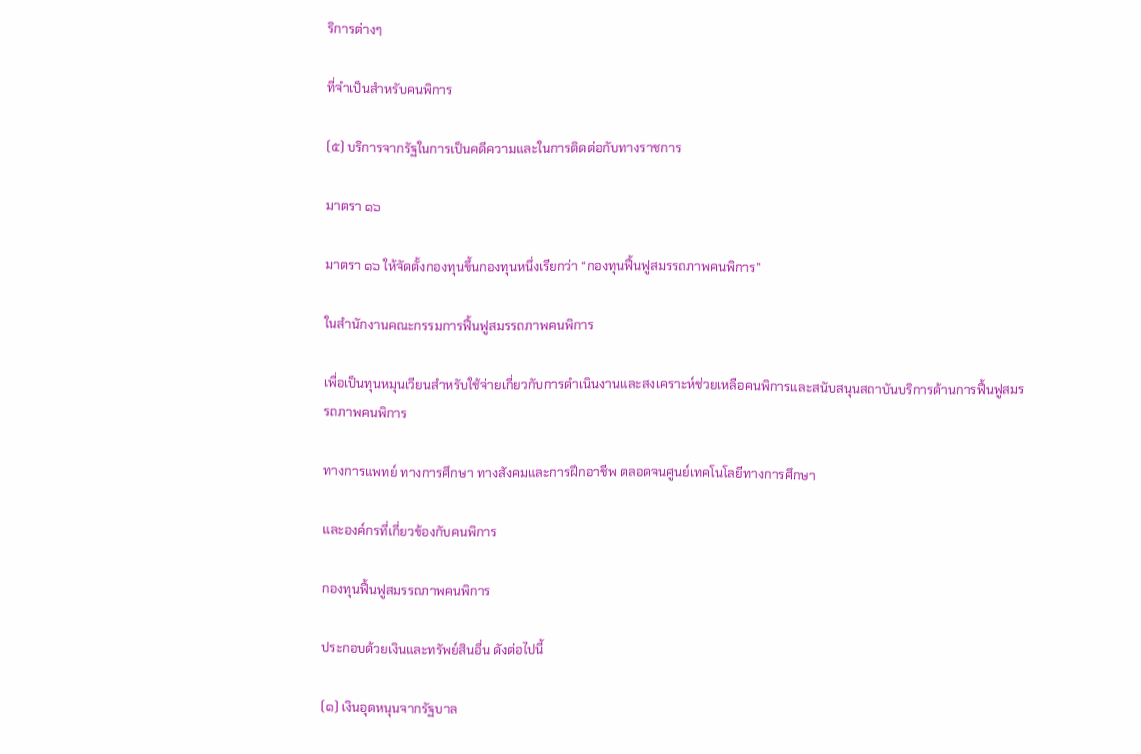ริการต่างๆ

ที่จำเป็นสำหรับคนพิการ

(๕) บริการจากรัฐในการเป็นคดีความและในการติดต่อกับทางราชการ

มาตรา ๑๖

มาตรา ๑๖ ให้จัดตั้งกองทุนขึ้นกองทุนหนึ่งเรียกว่า “กองทุนฟื้นฟูสมรรถภาพคนพิการ”

ในสำนักงานคณะกรรมการฟื้นฟูสมรรถภาพคนพิการ

เพื่อเป็นทุนหมุนเวียนสำหรับใช้จ่ายเกี่ยวกับการดำเนินงานและสงเคราะห์ช่วยเหลือคนพิการและสนับสนุนสถาบันบริการด้านการฟื้นฟูสมรรถภาพคนพิการ

ทางการแพทย์ ทางการศึกษา ทางสังคมและการฝึกอาชีพ ตลอดจนศูนย์เทคโนโลยีทางการศึกษา

และองค์กรที่เกี่ยวข้องกับคนพิการ

กองทุนฟื้นฟูสมรรถภาพคนพิการ

ประกอบด้วยเงินและทรัพย์สินอื่น ดังต่อไปนี้

(๑) เงินอุดหนุนจากรัฐบาล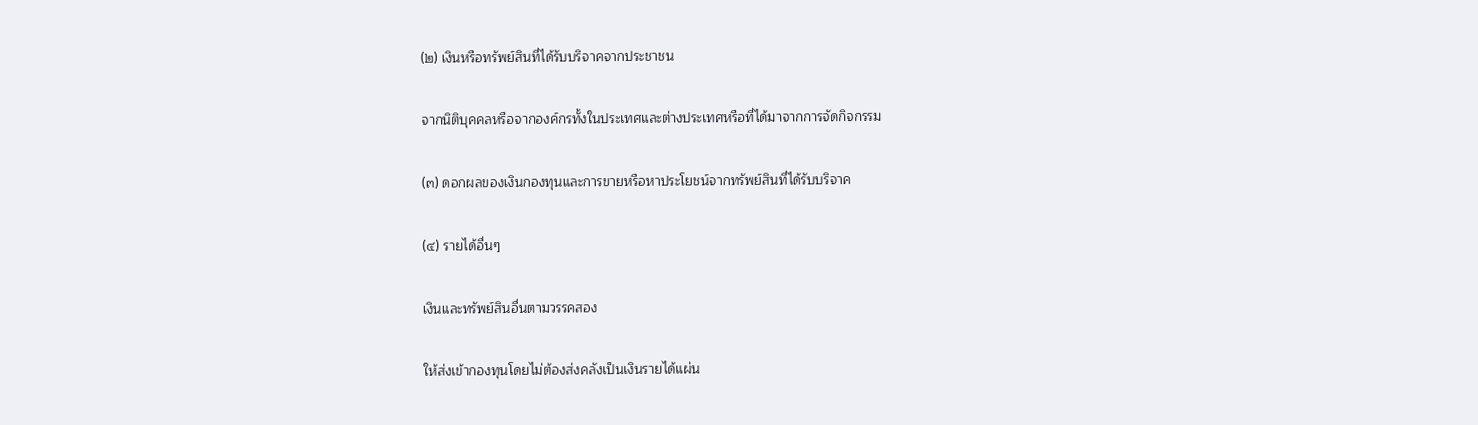(๒) เงินหรือทรัพย์สินที่ได้รับบริจาคจากประชาชน

จากนิติบุคคลหรือจากองค์กรทั้งในประเทศและต่างประเทศหรือที่ได้มาจากการจัดกิจกรรม

(๓) ดอกผลของเงินกองทุนและการขายหรือหาประโยชน์จากทรัพย์สินที่ได้รับบริจาค

(๔) รายได้อื่นๆ

เงินและทรัพย์สินอื่นตามวรรคสอง

ให้ส่งเข้ากองทุนโดยไม่ต้องส่งคลังเป็นเงินรายได้แผ่น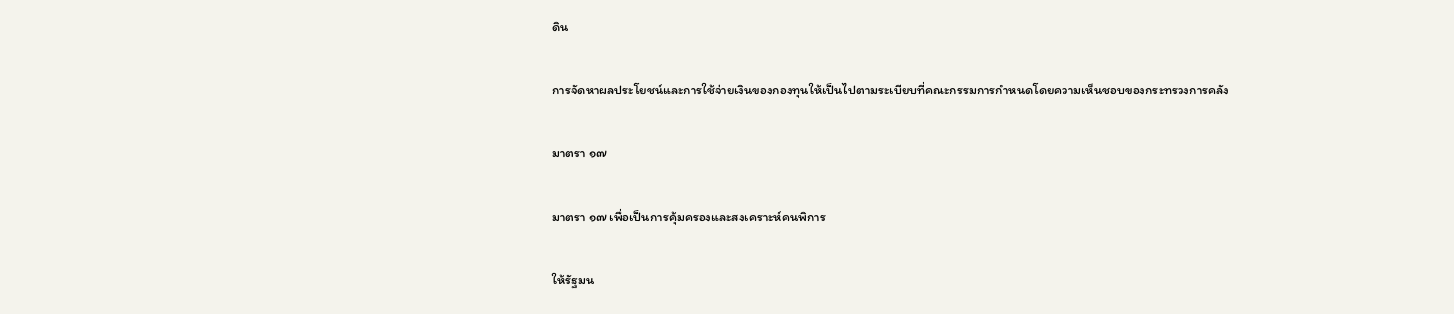ดิน

การจัดหาผลประโยชน์และการใช้จ่ายเงินของกองทุนให้เป็นไปตามระเบียบที่คณะกรรมการกำหนดโดยความเห็นชอบของกระทรวงการคลัง

มาตรา ๑๗

มาตรา ๑๗ เพื่อเป็นการคุ้มครองและสงเคราะห์คนพิการ

ให้รัฐมน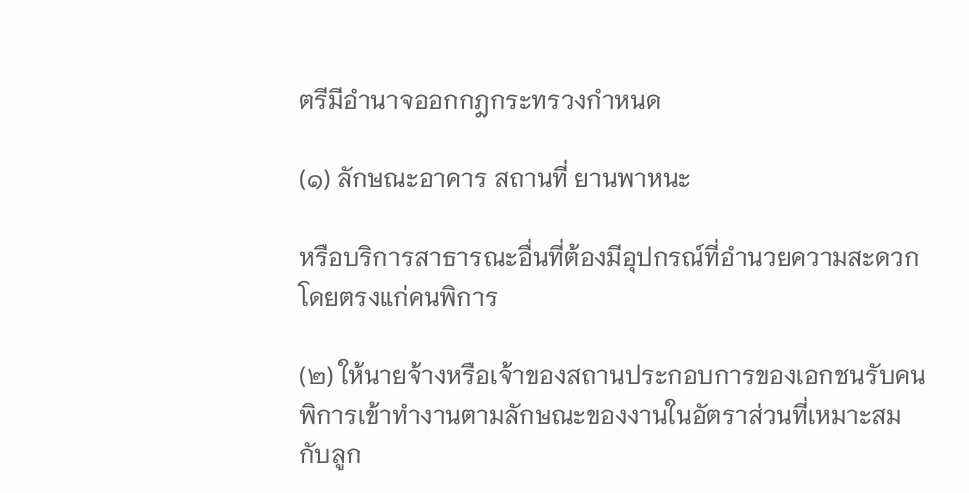ตรีมีอำนาจออกกฎกระทรวงกำหนด

(๑) ลักษณะอาคาร สถานที่ ยานพาหนะ

หรือบริการสาธารณะอื่นที่ต้องมีอุปกรณ์ที่อำนวยความสะดวกโดยตรงแก่คนพิการ

(๒) ให้นายจ้างหรือเจ้าของสถานประกอบการของเอกชนรับคนพิการเข้าทำงานตามลักษณะของงานในอัตราส่วนที่เหมาะสมกับลูก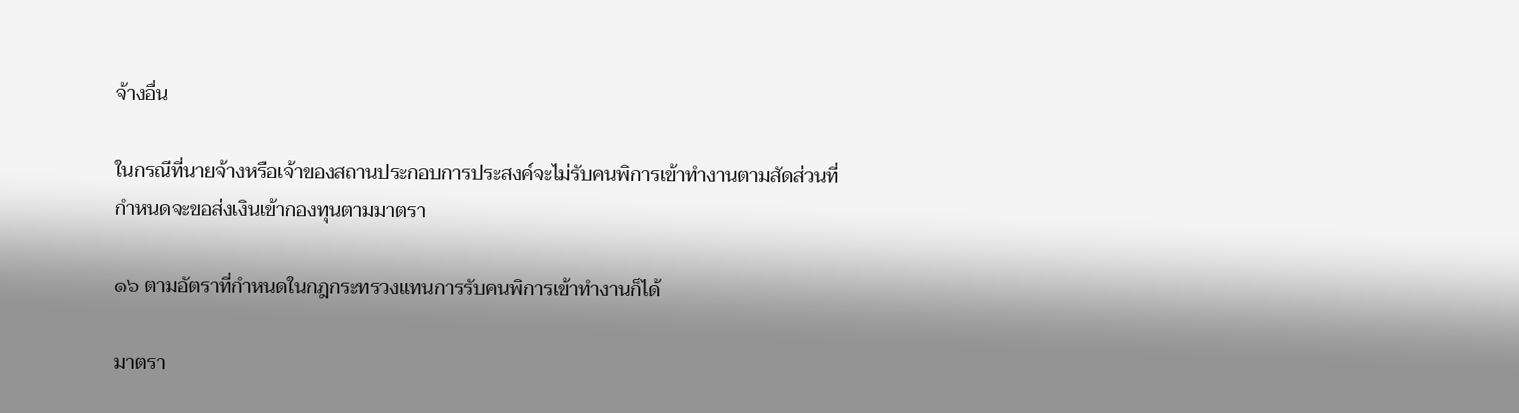จ้างอื่น

ในกรณีที่นายจ้างหรือเจ้าของสถานประกอบการประสงค์จะไม่รับคนพิการเข้าทำงานตามสัดส่วนที่กำหนดจะขอส่งเงินเข้ากองทุนตามมาตรา

๑๖ ตามอัตราที่กำหนดในกฎกระทรวงแทนการรับคนพิการเข้าทำงานก็ได้

มาตรา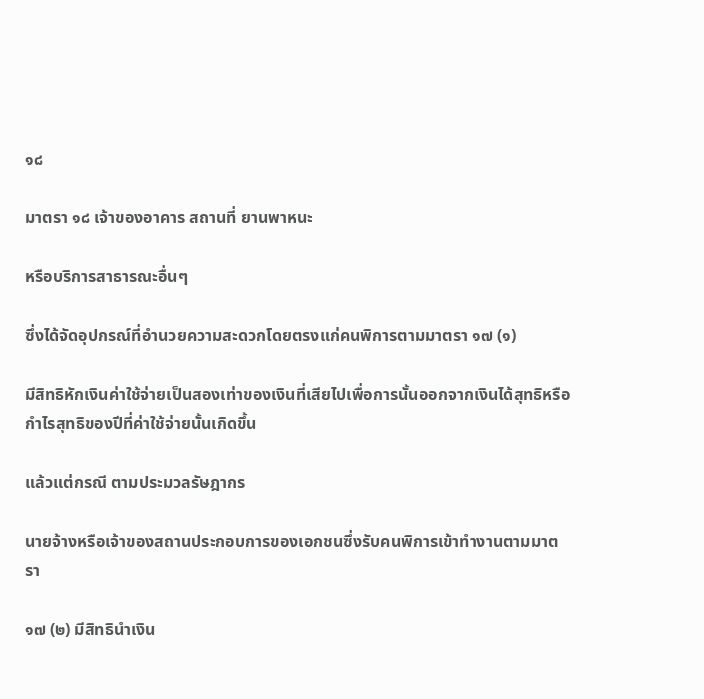๑๘

มาตรา ๑๘ เจ้าของอาคาร สถานที่ ยานพาหนะ

หรือบริการสาธารณะอื่นๆ

ซึ่งได้จัดอุปกรณ์ที่อำนวยความสะดวกโดยตรงแก่คนพิการตามมาตรา ๑๗ (๑)

มีสิทธิหักเงินค่าใช้จ่ายเป็นสองเท่าของเงินที่เสียไปเพื่อการนั้นออกจากเงินได้สุทธิหรือกำไรสุทธิของปีที่ค่าใช้จ่ายนั้นเกิดขึ้น

แล้วแต่กรณี ตามประมวลรัษฎากร

นายจ้างหรือเจ้าของสถานประกอบการของเอกชนซึ่งรับคนพิการเข้าทำงานตามมาตรา

๑๗ (๒) มีสิทธินำเงิน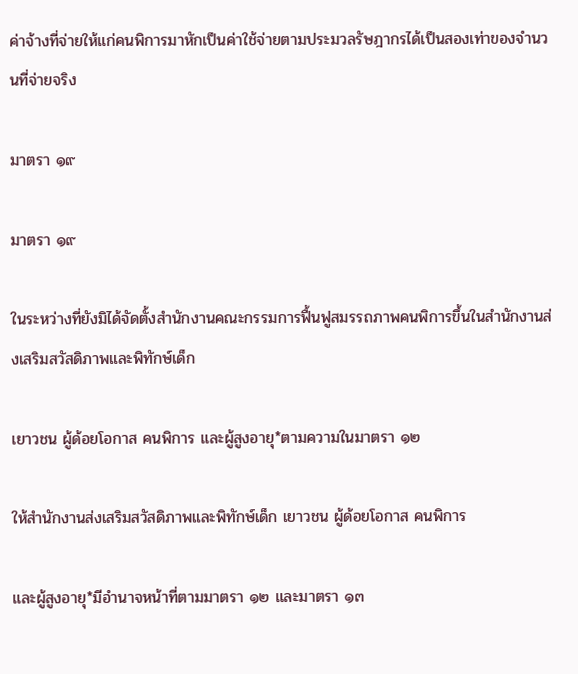ค่าจ้างที่จ่ายให้แก่คนพิการมาหักเป็นค่าใช้จ่ายตามประมวลรัษฎากรได้เป็นสองเท่าของจำนวนที่จ่ายจริง

มาตรา ๑๙

มาตรา ๑๙

ในระหว่างที่ยังมิได้จัดตั้งสำนักงานคณะกรรมการฟื้นฟูสมรรถภาพคนพิการขึ้นในสำนักงานส่งเสริมสวัสดิภาพและพิทักษ์เด็ก

เยาวชน ผู้ด้อยโอกาส คนพิการ และผู้สูงอายุ*ตามความในมาตรา ๑๒

ให้สำนักงานส่งเสริมสวัสดิภาพและพิทักษ์เด็ก เยาวชน ผู้ด้อยโอกาส คนพิการ

และผู้สูงอายุ*มีอำนาจหน้าที่ตามมาตรา ๑๒ และมาตรา ๑๓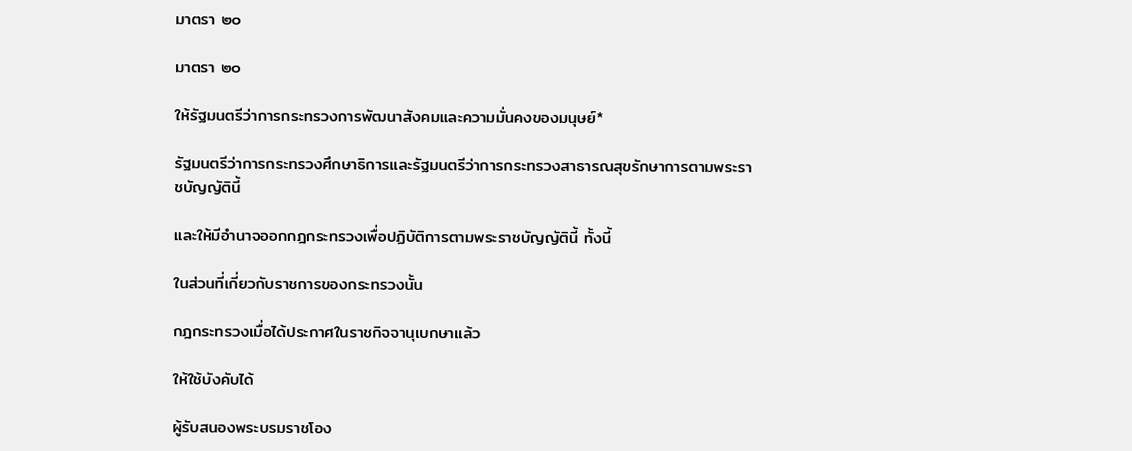มาตรา ๒๐

มาตรา ๒๐

ให้รัฐมนตรีว่าการกระทรวงการพัฒนาสังคมและความมั่นคงของมนุษย์*

รัฐมนตรีว่าการกระทรวงศึกษาธิการและรัฐมนตรีว่าการกระทรวงสาธารณสุขรักษาการตามพระราชบัญญัตินี้

และให้มีอำนาจออกกฎกระทรวงเพื่อปฏิบัติการตามพระราชบัญญัตินี้ ทั้งนี้

ในส่วนที่เกี่ยวกับราชการของกระทรวงนั้น

กฎกระทรวงเมื่อได้ประกาศในราชกิจจานุเบกษาแล้ว

ให้ใช้บังคับได้

ผู้รับสนองพระบรมราชโอง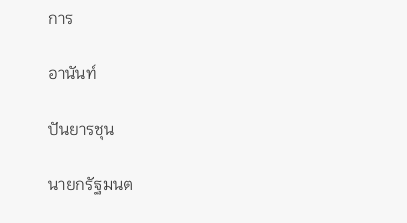การ

อานันท์

ปันยารชุน

นายกรัฐมนต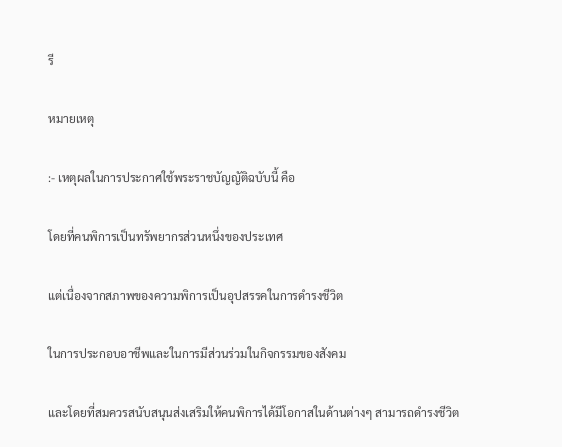รี

หมายเหตุ

:- เหตุผลในการประกาศใช้พระราชบัญญัติฉบับนี้ คือ

โดยที่คนพิการเป็นทรัพยากรส่วนหนึ่งของประเทศ

แต่เนื่องจากสภาพของความพิการเป็นอุปสรรคในการดำรงชีวิต

ในการประกอบอาชีพและในการมีส่วนร่วมในกิจกรรมของสังคม

และโดยที่สมควรสนับสนุนส่งเสริมให้คนพิการได้มีโอกาสในด้านต่างๆ สามารถดำรงชีวิต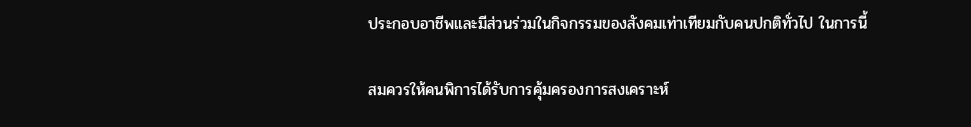ประกอบอาชีพและมีส่วนร่วมในกิจกรรมของสังคมเท่าเทียมกับคนปกติทั่วไป ในการนี้

สมควรให้คนพิการได้รับการคุ้มครองการสงเคราะห์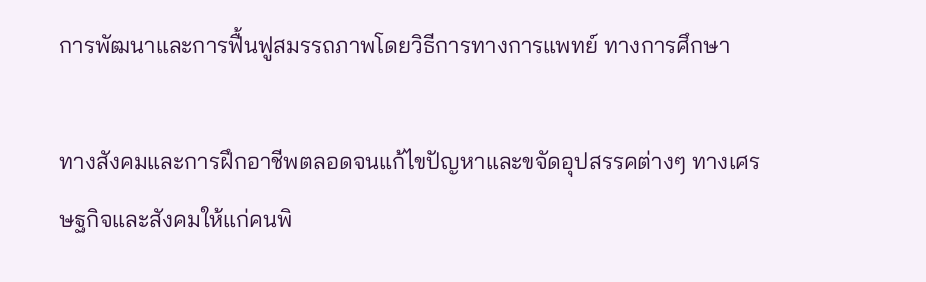การพัฒนาและการฟื้นฟูสมรรถภาพโดยวิธีการทางการแพทย์ ทางการศึกษา

ทางสังคมและการฝึกอาชีพตลอดจนแก้ไขปัญหาและขจัดอุปสรรคต่างๆ ทางเศรษฐกิจและสังคมให้แก่คนพิ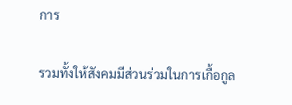การ

รวมทั้งให้สังคมมีส่วนร่วมในการเกื้อกูล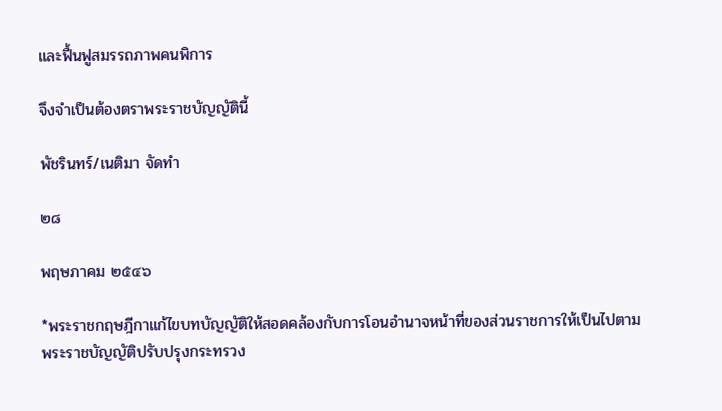และฟื้นฟูสมรรถภาพคนพิการ

จึงจำเป็นต้องตราพระราชบัญญัตินี้

พัชรินทร์/เนติมา จัดทำ

๒๘

พฤษภาคม ๒๕๔๖

*พระราชกฤษฎีกาแก้ไขบทบัญญัติให้สอดคล้องกับการโอนอำนาจหน้าที่ของส่วนราชการให้เป็นไปตามพระราชบัญญัติปรับปรุงกระทรวง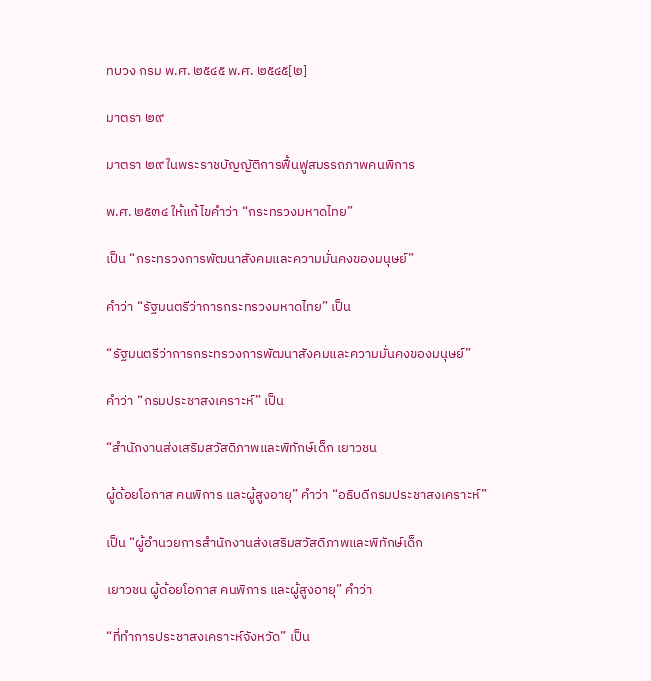ทบวง กรม พ.ศ. ๒๕๔๕ พ.ศ. ๒๕๔๕[๒]

มาตรา ๒๙

มาตรา ๒๙ ในพระราชบัญญัติการฟื้นฟูสมรรถภาพคนพิการ

พ.ศ. ๒๕๓๔ ให้แก้ไขคำว่า “กระทรวงมหาดไทย”

เป็น “กระทรวงการพัฒนาสังคมและความมั่นคงของมนุษย์”

คำว่า “รัฐมนตรีว่าการกระทรวงมหาดไทย” เป็น

“รัฐมนตรีว่าการกระทรวงการพัฒนาสังคมและความมั่นคงของมนุษย์”

คำว่า “กรมประชาสงเคราะห์” เป็น

“สำนักงานส่งเสริมสวัสดิภาพและพิทักษ์เด็ก เยาวชน

ผู้ด้อยโอกาส คนพิการ และผู้สูงอายุ” คำว่า “อธิบดีกรมประชาสงเคราะห์”

เป็น “ผู้อำนวยการสำนักงานส่งเสริมสวัสดิภาพและพิทักษ์เด็ก

เยาวชน ผู้ด้อยโอกาส คนพิการ และผู้สูงอายุ” คำว่า

“ที่ทำการประชาสงเคราะห์จังหวัด” เป็น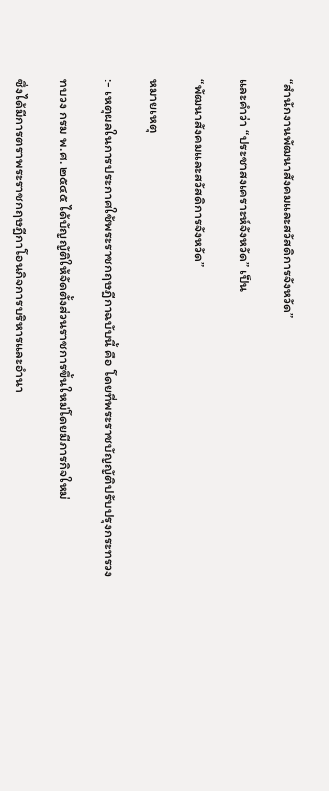“สำนักงานพัฒนาสังคมและสวัสดิการจังหวัด”

และคำว่า “ประชาสงเคราะห์จังหวัด” เป็น

“พัฒนาสังคมและสวัสดิการจังหวัด”

หมายเหตุ

:- เหตุผลในการประกาศใช้พระราชกฤษฎีกาฉบับนี้ คือ โดยที่พระราชบัญญัติปรับปรุงกระทรวง

ทบวง กรม พ.ศ. ๒๕๔๕ ได้บัญญัติให้จัดตั้งส่วนราชการขึ้นใหม่โดยมีภารกิจใหม่

ซึ่งได้มีการตราพระราชกฤษฎีกาโอนกิจการบริหารและอำนา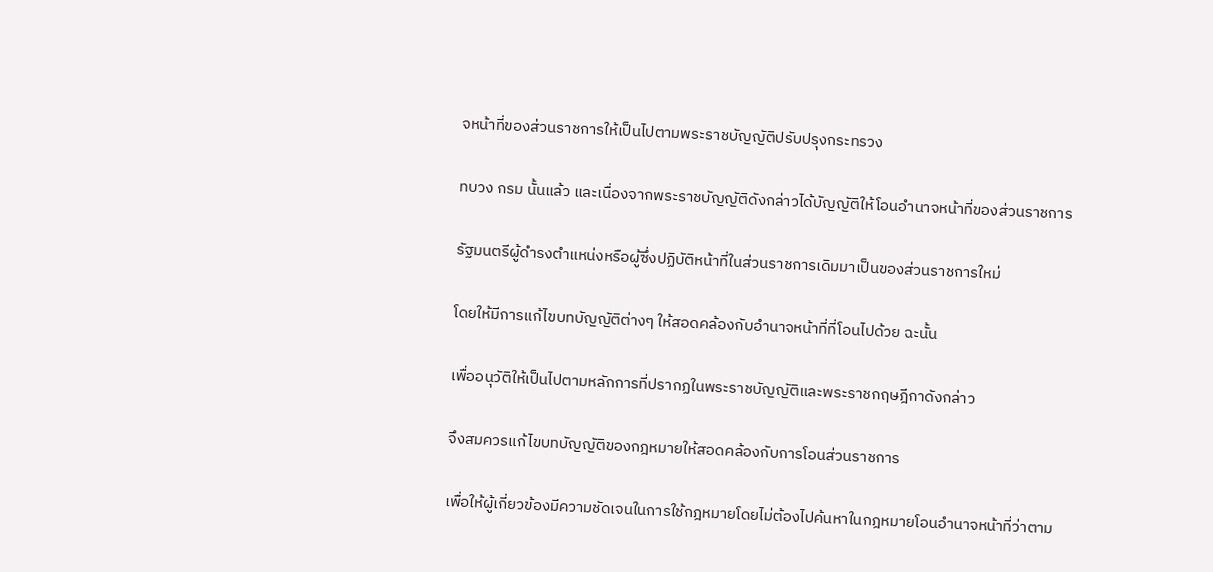จหน้าที่ของส่วนราชการให้เป็นไปตามพระราชบัญญัติปรับปรุงกระทรวง

ทบวง กรม นั้นแล้ว และเนื่องจากพระราชบัญญัติดังกล่าวได้บัญญัติให้โอนอำนาจหน้าที่ของส่วนราชการ

รัฐมนตรีผู้ดำรงตำแหน่งหรือผู้ซึ่งปฏิบัติหน้าที่ในส่วนราชการเดิมมาเป็นของส่วนราชการใหม่

โดยให้มีการแก้ไขบทบัญญัติต่างๆ ให้สอดคล้องกับอำนาจหน้าที่ที่โอนไปด้วย ฉะนั้น

เพื่ออนุวัติให้เป็นไปตามหลักการที่ปรากฏในพระราชบัญญัติและพระราชกฤษฎีกาดังกล่าว

จึงสมควรแก้ไขบทบัญญัติของกฎหมายให้สอดคล้องกับการโอนส่วนราชการ

เพื่อให้ผู้เกี่ยวข้องมีความชัดเจนในการใช้กฎหมายโดยไม่ต้องไปค้นหาในกฎหมายโอนอำนาจหน้าที่ว่าตาม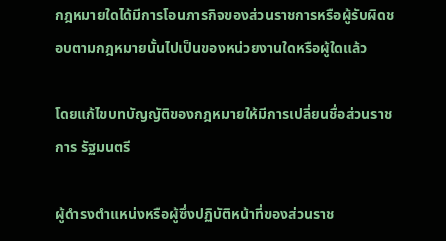กฎหมายใดได้มีการโอนภารกิจของส่วนราชการหรือผู้รับผิดชอบตามกฎหมายนั้นไปเป็นของหน่วยงานใดหรือผู้ใดแล้ว

โดยแก้ไขบทบัญญัติของกฎหมายให้มีการเปลี่ยนชื่อส่วนราชการ รัฐมนตรี

ผู้ดำรงตำแหน่งหรือผู้ซึ่งปฏิบัติหน้าที่ของส่วนราช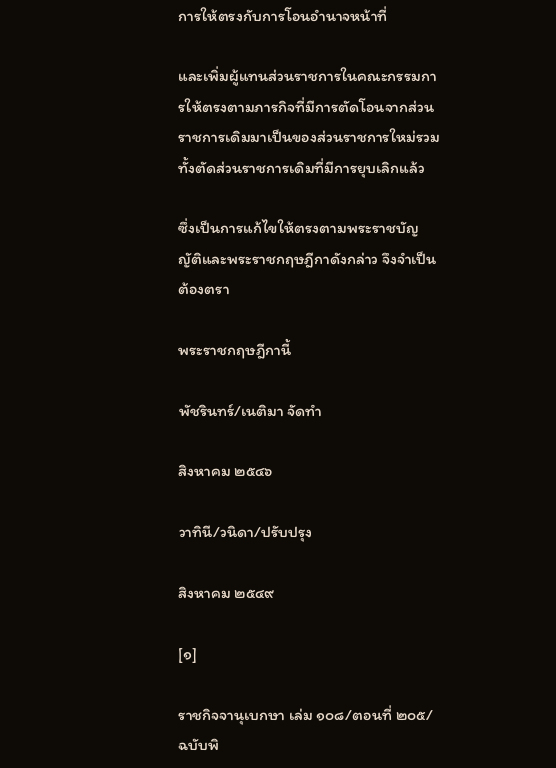การให้ตรงกับการโอนอำนาจหน้าที่

และเพิ่มผู้แทนส่วนราชการในคณะกรรมการให้ตรงตามภารกิจที่มีการตัดโอนจากส่วนราชการเดิมมาเป็นของส่วนราชการใหม่รวมทั้งตัดส่วนราชการเดิมที่มีการยุบเลิกแล้ว

ซึ่งเป็นการแก้ไขให้ตรงตามพระราชบัญญัติและพระราชกฤษฎีกาดังกล่าว จึงจำเป็นต้องตรา

พระราชกฤษฎีกานี้

พัชรินทร์/เนติมา จัดทำ

สิงหาคม ๒๕๔๖

วาทินี/วนิดา/ปรับปรุง

สิงหาคม ๒๕๔๙

[๑]

ราชกิจจานุเบกษา เล่ม ๑๐๘/ตอนที่ ๒๐๕/ฉบับพิ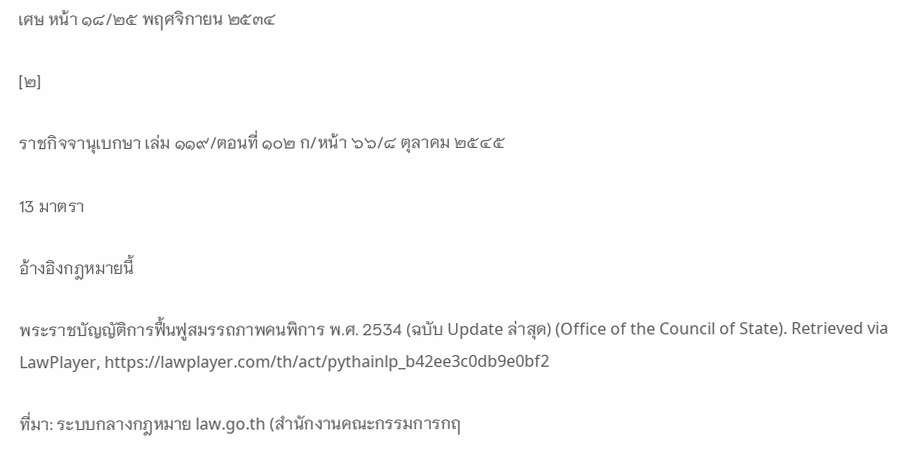เศษ หน้า ๑๘/๒๕ พฤศจิกายน ๒๕๓๔

[๒]

ราชกิจจานุเบกษา เล่ม ๑๑๙/ตอนที่ ๑๐๒ ก/หน้า ๖๖/๘ ตุลาคม ๒๕๔๕

13 มาตรา

อ้างอิงกฎหมายนี้

พระราชบัญญัติการฟื้นฟูสมรรถภาพคนพิการ พ.ศ. 2534 (ฉบับ Update ล่าสุด) (Office of the Council of State). Retrieved via LawPlayer, https://lawplayer.com/th/act/pythainlp_b42ee3c0db9e0bf2

ที่มา: ระบบกลางกฎหมาย law.go.th (สำนักงานคณะกรรมการกฤ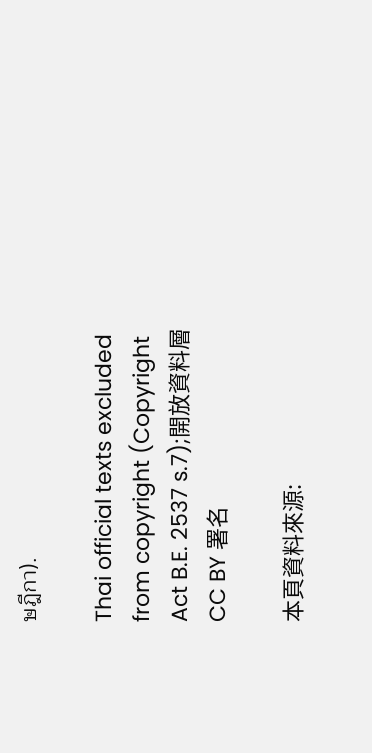ษฎีกา).

Thai official texts excluded from copyright (Copyright Act B.E. 2537 s.7);開放資料層 CC BY 署名

本頁資料來源: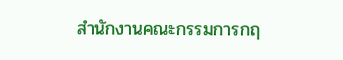สำนักงานคณะกรรมการกฤ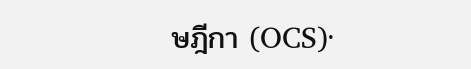ษฎีกา (OCS)·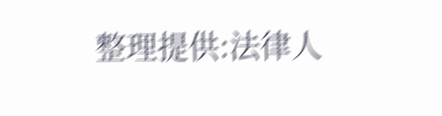整理提供:法律人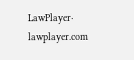LawPlayer· lawplayer.com